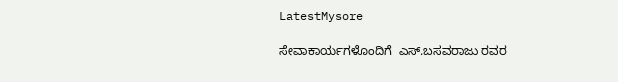LatestMysore

ಸೇವಾಕಾರ್ಯಗಳೊಂದಿಗೆ  ಎಸ್.ಬಸವರಾಜು ರವರ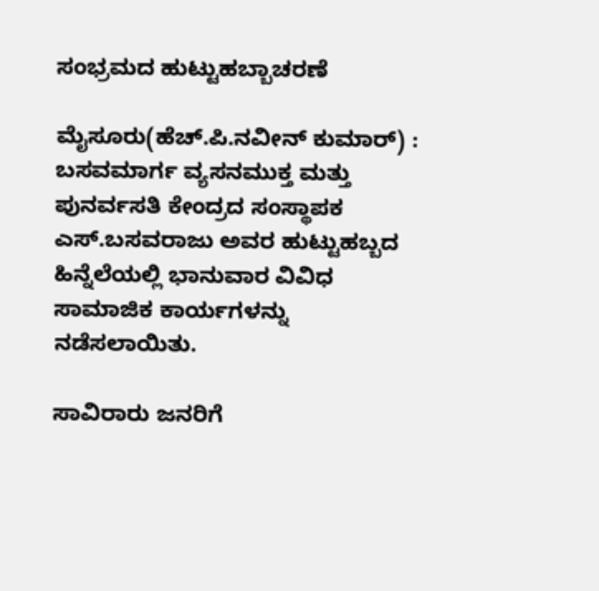ಸಂಭ್ರಮದ ಹುಟ್ಟುಹಬ್ಬಾಚರಣೆ

ಮೈಸೂರು(ಹೆಚ್.ಪಿ.ನವೀನ್ ಕುಮಾರ್) : ಬಸವಮಾರ್ಗ ವ್ಯಸನಮುಕ್ತ ಮತ್ತು ಪುನರ್ವಸತಿ ಕೇಂದ್ರದ ಸಂಸ್ಥಾಪಕ ಎಸ್.ಬಸವರಾಜು ಅವರ ಹುಟ್ಟುಹಬ್ಬದ ಹಿನ್ನೆಲೆಯಲ್ಲಿ ಭಾನುವಾರ ವಿವಿಧ ಸಾಮಾಜಿಕ ಕಾರ್ಯಗಳನ್ನು ನಡೆಸಲಾಯಿತು.

ಸಾವಿರಾರು ಜನರಿಗೆ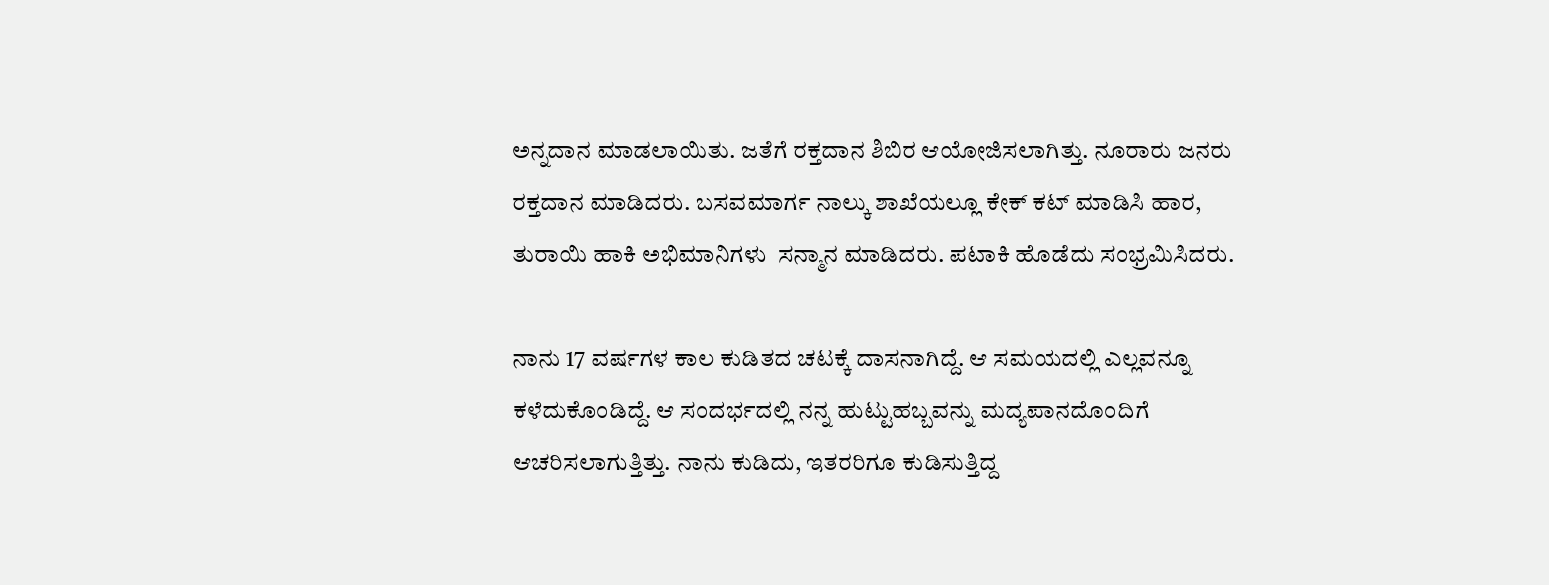ಅನ್ನದಾನ ಮಾಡಲಾಯಿತು. ಜತೆಗೆ ರಕ್ತದಾನ ಶಿಬಿರ ಆಯೋಜಿಸಲಾಗಿತ್ತು. ನೂರಾರು ಜನರು ರಕ್ತದಾನ ಮಾಡಿದರು. ಬಸವಮಾರ್ಗ ನಾಲ್ಕು ಶಾಖೆಯಲ್ಲೂ ಕೇಕ್ ಕಟ್ ಮಾಡಿಸಿ ಹಾರ, ತುರಾಯಿ ಹಾಕಿ ಅಭಿಮಾನಿಗಳು  ಸನ್ಮಾನ ಮಾಡಿದರು. ಪಟಾಕಿ ಹೊಡೆದು ಸಂಭ್ರಮಿಸಿದರು.

ನಾನು 17 ವರ್ಷಗಳ ಕಾಲ ಕುಡಿತದ ಚಟಕ್ಕೆ ದಾಸನಾಗಿದ್ದೆ. ಆ ಸಮಯದಲ್ಲಿ ಎಲ್ಲವನ್ನೂ ಕಳೆದುಕೊಂಡಿದ್ದೆ. ಆ ಸಂದರ್ಭದಲ್ಲಿ ನನ್ನ ಹುಟ್ಟುಹಬ್ಬವನ್ನು ಮದ್ಯಪಾನದೊಂದಿಗೆ ಆಚರಿಸಲಾಗುತ್ತಿತ್ತು. ನಾನು ಕುಡಿದು, ಇತರರಿಗೂ ಕುಡಿಸುತ್ತಿದ್ದ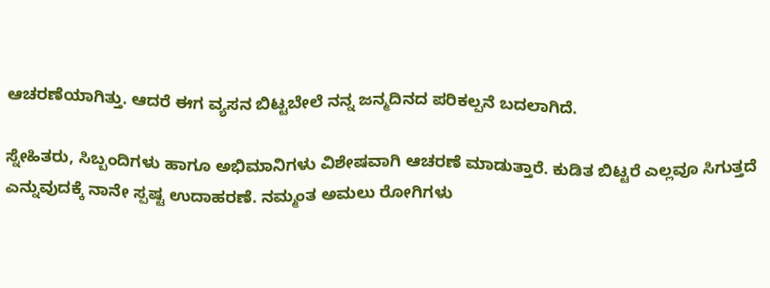ಆಚರಣೆಯಾಗಿತ್ತು. ಆದರೆ ಈಗ ವ್ಯಸನ ಬಿಟ್ಟಬೇಲೆ ನನ್ನ ಜನ್ಮದಿನದ ಪರಿಕಲ್ಪನೆ ಬದಲಾಗಿದೆ.

ಸ್ನೇಹಿತರು, ಸಿಬ್ಬಂದಿಗಳು ಹಾಗೂ ಅಭಿಮಾನಿಗಳು ವಿಶೇಷವಾಗಿ ಆಚರಣೆ ಮಾಡುತ್ತಾರೆ. ಕುಡಿತ ಬಿಟ್ಟರೆ ಎಲ್ಲವೂ ಸಿಗುತ್ತದೆ ಎನ್ನುವುದಕ್ಕೆ ನಾನೇ ಸ್ಪಷ್ಟ ಉದಾಹರಣೆ. ನಮ್ಮಂತ ಅಮಲು ರೋಗಿಗಳು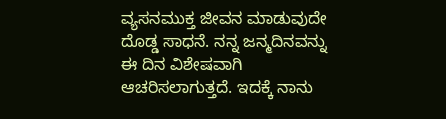ವ್ಯಸನಮುಕ್ತ ಜೀವನ ಮಾಡುವುದೇ ದೊಡ್ಡ ಸಾಧನೆ. ನನ್ನ ಜನ್ಮದಿನವನ್ನು ಈ ದಿನ ವಿಶೇಷವಾಗಿ ಆಚರಿಸಲಾಗುತ್ತದೆ. ಇದಕ್ಕೆ ನಾನು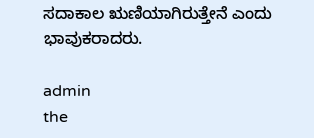ಸದಾಕಾಲ ಋಣಿಯಾಗಿರುತ್ತೇನೆ ಎಂದು ಭಾವುಕರಾದರು.

admin
the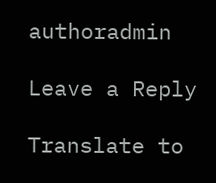authoradmin

Leave a Reply

Translate to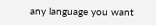any language you want